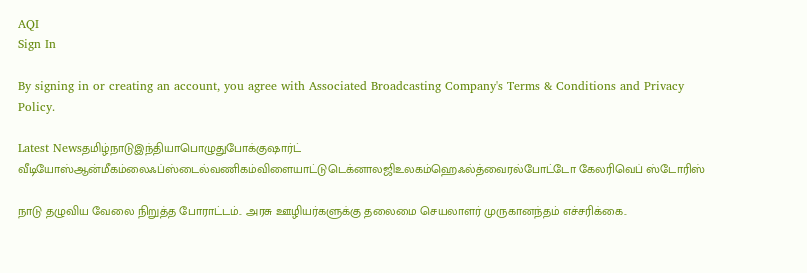AQI
Sign In

By signing in or creating an account, you agree with Associated Broadcasting Company's Terms & Conditions and Privacy Policy.

Latest Newsதமிழ்நாடுஇந்தியாபொழுதுபோக்குஷார்ட் வீடியோஸ்ஆன்மீகம்லைஃப்ஸ்டைல்வணிகம்விளையாட்டுடெக்னாலஜிஉலகம்ஹெஃல்த்வைரல்போட்டோ கேலரிவெப் ஸ்டோரிஸ்

நாடு தழுவிய வேலை நிறுத்த போராட்டம்.. அரசு ஊழியர்களுக்கு தலைமை செயலாளர் முருகானந்தம் எச்சரிக்கை..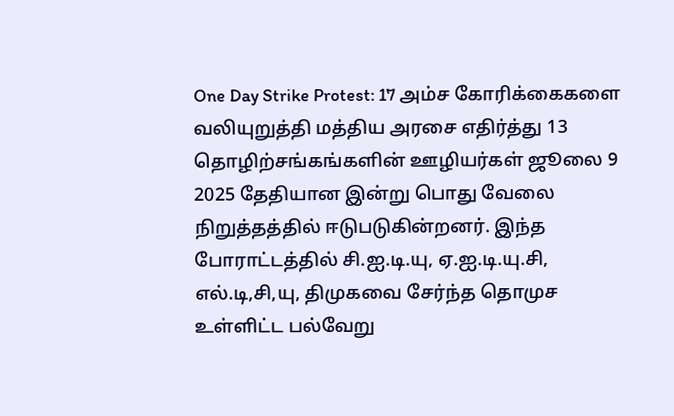One Day Strike Protest: 17 அம்ச கோரிக்கைகளை வலியுறுத்தி மத்திய அரசை எதிர்த்து 13 தொழிற்சங்கங்களின் ஊழியர்கள் ஜூலை 9 2025 தேதியான இன்று பொது வேலை நிறுத்தத்தில் ஈடுபடுகின்றனர். இந்த போராட்டத்தில் சி.ஐ.டி.யு, ஏ.ஐ.டி.யு.சி, எல்.டி,சி,யு, திமுகவை சேர்ந்த தொமுச உள்ளிட்ட பல்வேறு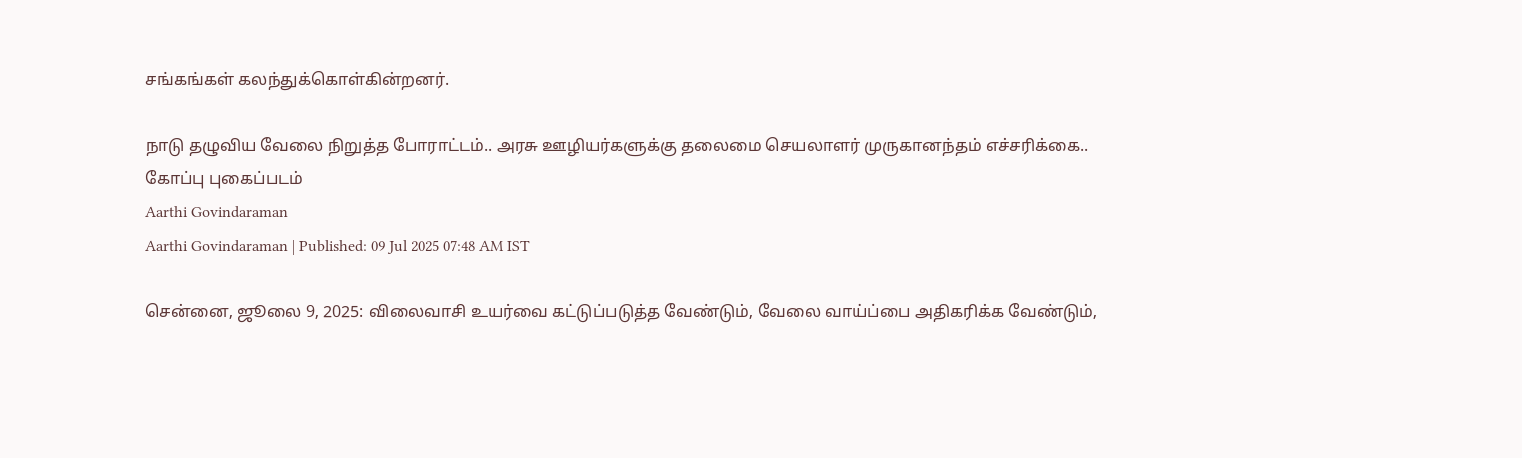சங்கங்கள் கலந்துக்கொள்கின்றனர்.

நாடு தழுவிய வேலை நிறுத்த போராட்டம்.. அரசு ஊழியர்களுக்கு தலைமை செயலாளர் முருகானந்தம் எச்சரிக்கை..
கோப்பு புகைப்படம்
Aarthi Govindaraman
Aarthi Govindaraman | Published: 09 Jul 2025 07:48 AM IST

சென்னை, ஜூலை 9, 2025: விலைவாசி உயர்வை கட்டுப்படுத்த வேண்டும், வேலை வாய்ப்பை அதிகரிக்க வேண்டும்,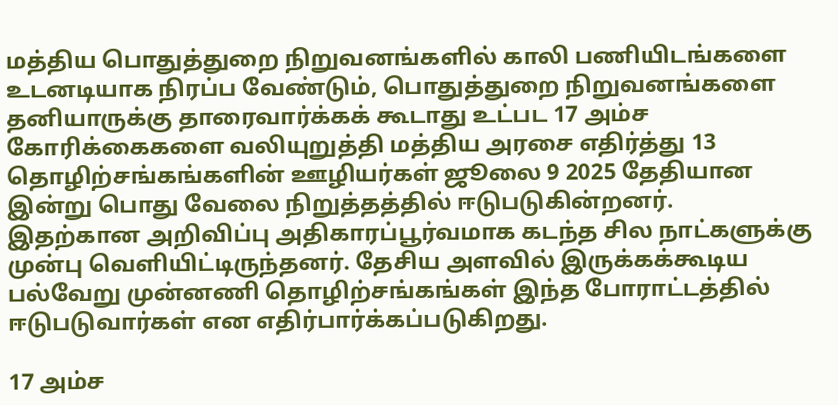மத்திய பொதுத்துறை நிறுவனங்களில் காலி பணியிடங்களை உடனடியாக நிரப்ப வேண்டும், பொதுத்துறை நிறுவனங்களை தனியாருக்கு தாரைவார்க்கக் கூடாது உட்பட 17 அம்ச கோரிக்கைகளை வலியுறுத்தி மத்திய அரசை எதிர்த்து 13 தொழிற்சங்கங்களின் ஊழியர்கள் ஜூலை 9 2025 தேதியான இன்று பொது வேலை நிறுத்தத்தில் ஈடுபடுகின்றனர். இதற்கான அறிவிப்பு அதிகாரப்பூர்வமாக கடந்த சில நாட்களுக்கு முன்பு வெளியிட்டிருந்தனர். தேசிய அளவில் இருக்கக்கூடிய பல்வேறு முன்னணி தொழிற்சங்கங்கள் இந்த போராட்டத்தில் ஈடுபடுவார்கள் என எதிர்பார்க்கப்படுகிறது.

17 அம்ச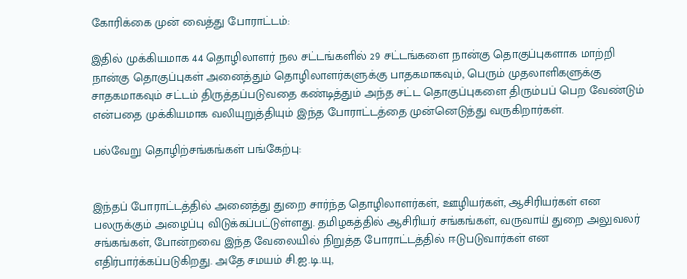கோரிக்கை முன் வைத்து போராட்டம்:

இதில் முக்கியமாக 44 தொழிலாளர் நல சட்டங்களில் 29 சட்டங்களை நான்கு தொகுப்புகளாக மாற்றி நான்கு தொகுப்புகள் அனைத்தும் தொழிலாளர்களுக்கு பாதகமாகவும், பெரும் முதலாளிகளுக்கு சாதகமாகவும் சட்டம் திருத்தப்படுவதை கண்டித்தும் அந்த சட்ட தொகுப்புகளை திரும்பப் பெற வேண்டும் என்பதை முக்கியமாக வலியுறுத்தியும் இந்த போராட்டத்தை முன்னெடுத்து வருகிறார்கள்.

பல்வேறு தொழிற்சங்கங்கள் பங்கேற்பு:


இந்தப் போராட்டத்தில் அனைத்து துறை சார்ந்த தொழிலாளர்கள், ஊழியர்கள், ஆசிரியர்கள் என பலருக்கும் அழைப்பு விடுக்கப்பட்டுள்ளது. தமிழகத்தில் ஆசிரியர் சங்கங்கள், வருவாய் துறை அலுவலர் சங்கங்கள், போன்றவை இந்த வேலையில் நிறுத்த போராட்டத்தில் ஈடுபடுவார்கள் என எதிர்பார்க்கப்படுகிறது. அதே சமயம் சி.ஐ.டி.யு,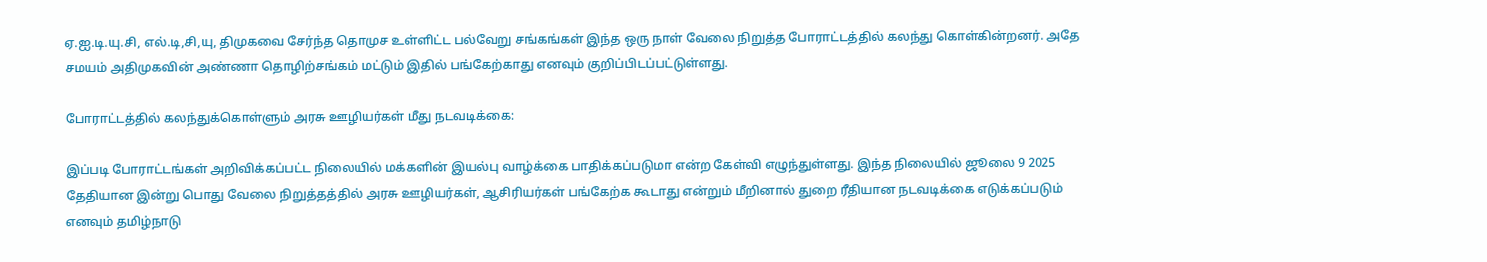ஏ.ஐ.டி.யு.சி, எல்.டி,சி,யு, திமுகவை சேர்ந்த தொமுச உள்ளிட்ட பல்வேறு சங்கங்கள் இந்த ஒரு நாள் வேலை நிறுத்த போராட்டத்தில் கலந்து கொள்கின்றனர். அதே சமயம் அதிமுகவின் அண்ணா தொழிற்சங்கம் மட்டும் இதில் பங்கேற்காது எனவும் குறிப்பிடப்பட்டுள்ளது.

போராட்டத்தில் கலந்துக்கொள்ளும் அரசு ஊழியர்கள் மீது நடவடிக்கை:

இப்படி போராட்டங்கள் அறிவிக்கப்பட்ட நிலையில் மக்களின் இயல்பு வாழ்க்கை பாதிக்கப்படுமா என்ற கேள்வி எழுந்துள்ளது. இந்த நிலையில் ஜூலை 9 2025 தேதியான இன்று பொது வேலை நிறுத்தத்தில் அரசு ஊழியர்கள், ஆசிரியர்கள் பங்கேற்க கூடாது என்றும் மீறினால் துறை ரீதியான நடவடிக்கை எடுக்கப்படும் எனவும் தமிழ்நாடு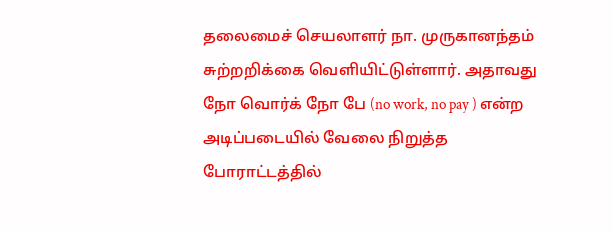தலைமைச் செயலாளர் நா. முருகானந்தம் சுற்றறிக்கை வெளியிட்டுள்ளார். அதாவது நோ வொர்க் நோ பே (no work, no pay ) என்ற அடிப்படையில் வேலை நிறுத்த போராட்டத்தில்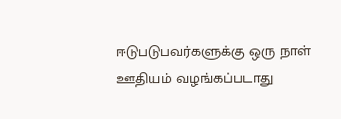ஈடுபடுபவர்களுக்கு ஒரு நாள் ஊதியம் வழங்கப்படாது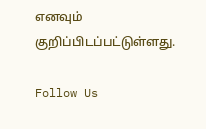எனவும் குறிப்பிடப்பட்டுள்ளது.

Follow Us